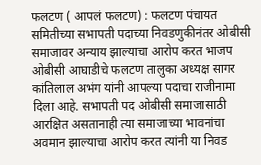फलटण ( आपलं फलटण) : फलटण पंचायत समितीच्या सभापती पदाच्या निवडणुकीनंतर ओबीसी समाजावर अन्याय झाल्याचा आरोप करत भाजप ओबीसी आघाडीचे फलटण तालुका अध्यक्ष सागर कांतिलाल अभंग यांनी आपल्या पदाचा राजीनामा दिला आहे. सभापती पद ओबीसी समाजासाठी आरक्षित असतानाही त्या समाजाच्या भावनांचा अवमान झाल्याचा आरोप करत त्यांनी या निवड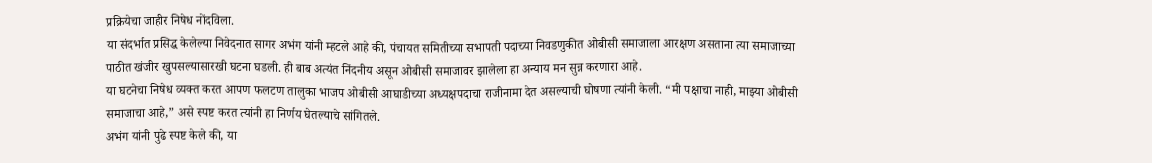प्रक्रियेचा जाहीर निषेध नोंदविला.
या संदर्भात प्रसिद्ध केलेल्या निवेदनात सागर अभंग यांनी म्हटले आहे की, पंचायत समितीच्या सभापती पदाच्या निवडणुकीत ओबीसी समाजाला आरक्षण असताना त्या समाजाच्या पाठीत खंजीर खुपसल्यासारखी घटना घडली. ही बाब अत्यंत निंदनीय असून ओबीसी समाजावर झालेला हा अन्याय मन सुन्न करणारा आहे.
या घटनेचा निषेध व्यक्त करत आपण फलटण तालुका भाजप ओबीसी आघाडीच्या अध्यक्षपदाचा राजीनामा देत असल्याची घोषणा त्यांनी केली. “मी पक्षाचा नाही, माझ्या ओबीसी समाजाचा आहे,” असे स्पष्ट करत त्यांनी हा निर्णय घेतल्याचे सांगितले.
अभंग यांनी पुढे स्पष्ट केले की, या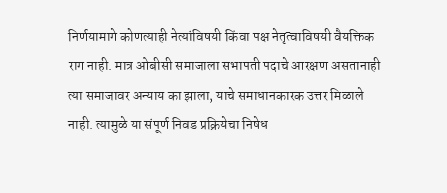निर्णयामागे कोणत्याही नेत्यांविषयी किंवा पक्ष नेतृत्वाविषयी वैयक्तिक राग नाही. मात्र ओबीसी समाजाला सभापती पदाचे आरक्षण असतानाही त्या समाजावर अन्याय का झाला, याचे समाधानकारक उत्तर मिळाले नाही. त्यामुळे या संपूर्ण निवड प्रक्रियेचा निषेध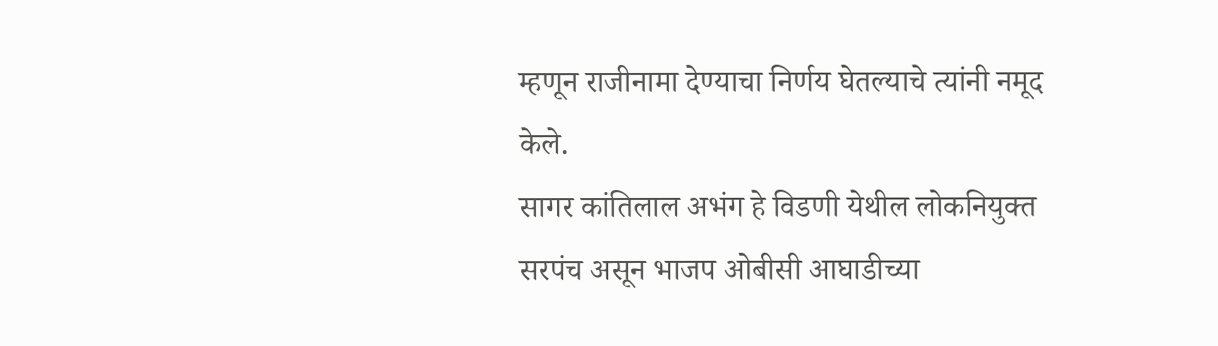म्हणून राजीनामा देण्याचा निर्णय घेतल्याचे त्यांनी नमूद केले.
सागर कांतिलाल अभंग हे विडणी येथील लोकनियुक्त सरपंच असून भाजप ओबीसी आघाडीच्या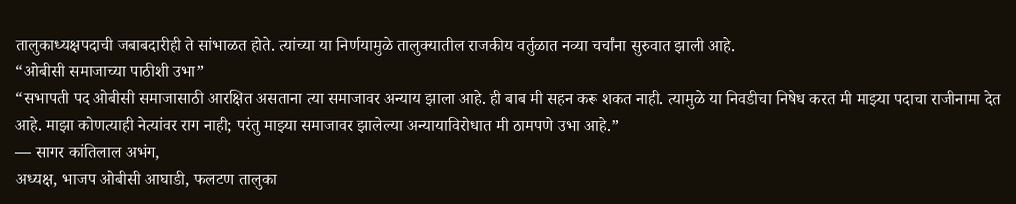तालुकाध्यक्षपदाची जबाबदारीही ते सांभाळत होते. त्यांच्या या निर्णयामुळे तालुक्यातील राजकीय वर्तुळात नव्या चर्चांना सुरुवात झाली आहे.
“ओबीसी समाजाच्या पाठीशी उभा”
“सभापती पद ओबीसी समाजासाठी आरक्षित असताना त्या समाजावर अन्याय झाला आहे. ही बाब मी सहन करू शकत नाही. त्यामुळे या निवडीचा निषेध करत मी माझ्या पदाचा राजीनामा देत आहे. माझा कोणत्याही नेत्यांवर राग नाही; परंतु माझ्या समाजावर झालेल्या अन्यायाविरोधात मी ठामपणे उभा आहे.”
— सागर कांतिलाल अभंग,
अध्यक्ष, भाजप ओबीसी आघाडी, फलटण तालुका